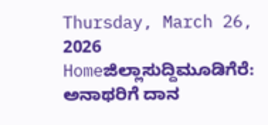Thursday, March 26, 2026
Homeಜಿಲ್ಲಾಸುದ್ದಿಮೂಡಿಗೆರೆ: ಅನಾಥರಿಗೆ ದಾನ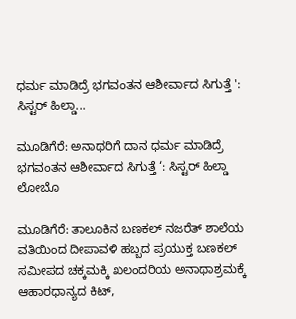ಧರ್ಮ ಮಾಡಿದ್ರೆ ಭಗವಂತನ ಆಶೀರ್ವಾದ ಸಿಗುತ್ತೆ ': ಸಿಸ್ಟರ್ ಹಿಲ್ಡಾ...

ಮೂಡಿಗೆರೆ: ಅನಾಥರಿಗೆ ದಾನ ಧರ್ಮ ಮಾಡಿದ್ರೆ ಭಗವಂತನ ಆಶೀರ್ವಾದ ಸಿಗುತ್ತೆ ‘: ಸಿಸ್ಟರ್ ಹಿಲ್ಡಾ ಲೋಬೊ

ಮೂಡಿಗೆರೆ: ತಾಲೂಕಿನ ಬಣಕಲ್ ನಜರೆತ್ ಶಾಲೆಯ ವತಿಯಿಂದ ದೀಪಾವಳಿ ಹಬ್ಬದ ಪ್ರಯುಕ್ತ ಬಣಕಲ್ ಸಮೀಪದ ಚಕ್ಕಮಕ್ಕಿ ಖಲಂದರಿಯ ಅನಾಥಾಶ್ರಮಕ್ಕೆ ಆಹಾರಧಾನ್ಯದ ಕಿಟ್,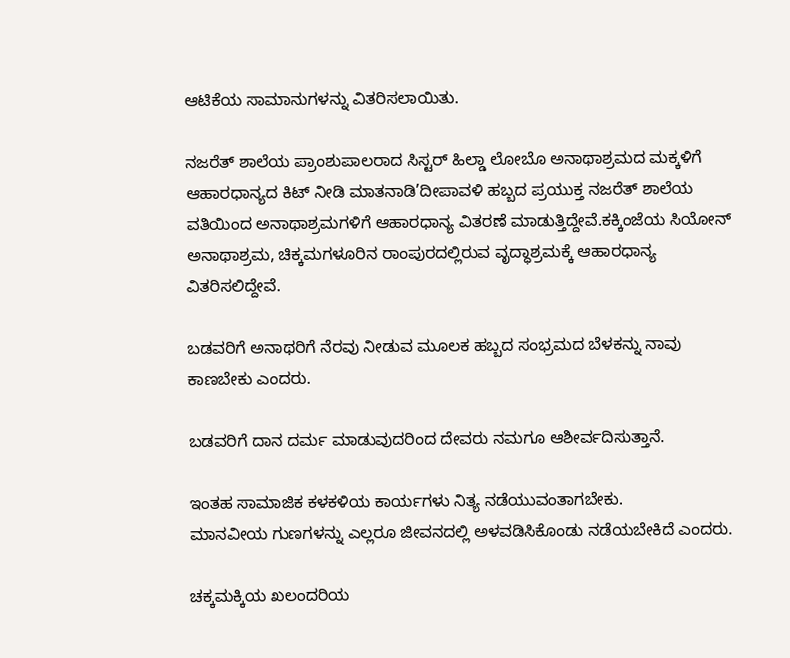ಆಟಿಕೆಯ ಸಾಮಾನುಗಳನ್ನು ವಿತರಿಸಲಾಯಿತು.

ನಜರೆತ್ ಶಾಲೆಯ ಪ್ರಾಂಶುಪಾಲರಾದ ಸಿಸ್ಟರ್ ಹಿಲ್ಡಾ ಲೋಬೊ ಅನಾಥಾಶ್ರಮದ ಮಕ್ಕಳಿಗೆ ಆಹಾರಧಾನ್ಯದ ಕಿಟ್ ನೀಡಿ ಮಾತನಾಡಿ’ದೀಪಾವಳಿ ಹಬ್ಬದ ಪ್ರಯುಕ್ತ ನಜರೆತ್ ಶಾಲೆಯ ವತಿಯಿಂದ ಅನಾಥಾಶ್ರಮಗಳಿಗೆ ಆಹಾರಧಾನ್ಯ ವಿತರಣೆ ಮಾಡುತ್ತಿದ್ದೇವೆ.ಕಕ್ಕಿಂಜೆಯ ಸಿಯೋನ್ ಅನಾಥಾಶ್ರಮ, ಚಿಕ್ಕಮಗಳೂರಿನ ರಾಂಪುರದಲ್ಲಿರುವ ವೃದ್ಧಾಶ್ರಮಕ್ಕೆ ಆಹಾರಧಾನ್ಯ ವಿತರಿಸಲಿದ್ದೇವೆ.

ಬಡವರಿಗೆ ಅನಾಥರಿಗೆ ನೆರವು ನೀಡುವ ಮೂಲಕ ಹಬ್ಬದ ಸಂಭ್ರಮದ ಬೆಳಕನ್ನು ನಾವು ಕಾಣಬೇಕು ಎಂದರು.

ಬಡವರಿಗೆ ದಾನ ದರ್ಮ ಮಾಡುವುದರಿಂದ ದೇವರು ನಮಗೂ ಆಶೀರ್ವದಿಸುತ್ತಾನೆ.

ಇಂತಹ ಸಾಮಾಜಿಕ ಕಳಕಳಿಯ ಕಾರ್ಯಗಳು ನಿತ್ಯ ನಡೆಯುವಂತಾಗಬೇಕು.
ಮಾನವೀಯ ಗುಣಗಳನ್ನು ಎಲ್ಲರೂ ಜೀವನದಲ್ಲಿ ಅಳವಡಿಸಿಕೊಂಡು ನಡೆಯಬೇಕಿದೆ ಎಂದರು.

ಚಕ್ಕಮಕ್ಕಿಯ ಖಲಂದರಿಯ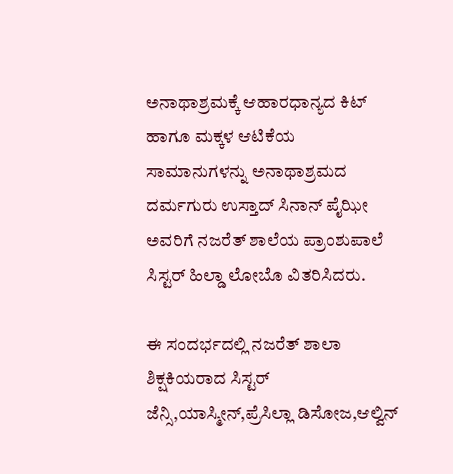ಅನಾಥಾಶ್ರಮಕ್ಕೆ ಆಹಾರಧಾನ್ಯದ ಕಿಟ್ ಹಾಗೂ ಮಕ್ಕಳ ಆಟಿಕೆಯ ಸಾಮಾನುಗಳನ್ನು ಅನಾಥಾಶ್ರಮದ ದರ್ಮಗುರು ಉಸ್ತಾದ್ ಸಿನಾನ್ ಪೈಝೀ ಅವರಿಗೆ ನಜರೆತ್ ಶಾಲೆಯ ಪ್ರಾಂಶುಪಾಲೆ ಸಿಸ್ಟರ್ ಹಿಲ್ಡಾ ಲೋಬೊ ವಿತರಿಸಿದರು.

ಈ ಸಂದರ್ಭದಲ್ಲಿ ನಜರೆತ್ ಶಾಲಾ ಶಿಕ್ಷಕಿಯರಾದ ಸಿಸ್ಟರ್ ಜೆನ್ಸಿ,ಯಾಸ್ಮೀನ್,ಪ್ರೆಸಿಲ್ಲಾ ಡಿಸೋಜ,ಆಲ್ವಿನ್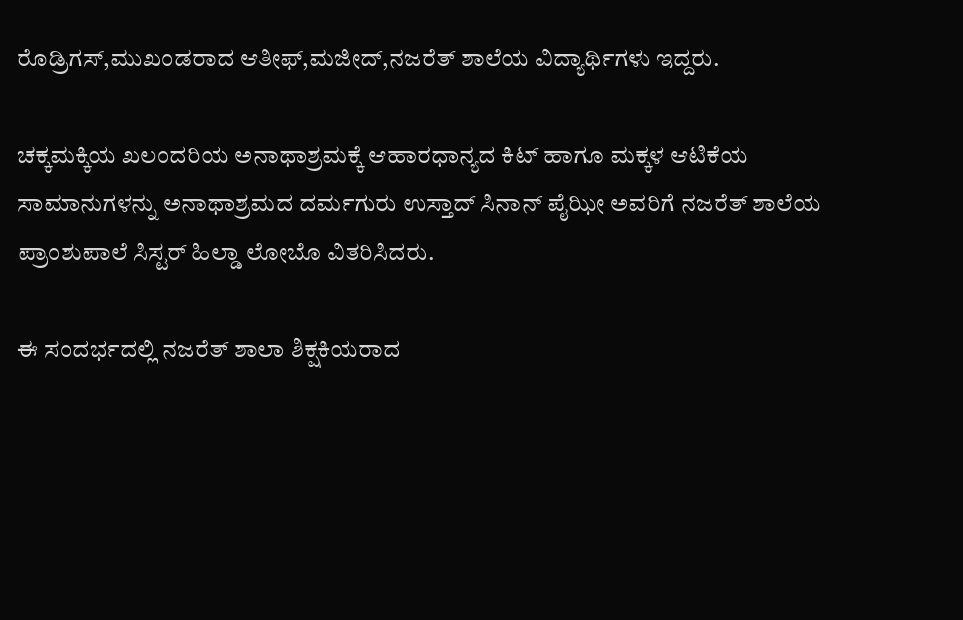ರೊಡ್ರಿಗಸ್,ಮುಖಂಡರಾದ ಆತೀಫ್,ಮಜೀದ್,ನಜರೆತ್ ಶಾಲೆಯ ವಿದ್ಯಾರ್ಥಿಗಳು ಇದ್ದರು.

ಚಕ್ಕಮಕ್ಕಿಯ ಖಲಂದರಿಯ ಅನಾಥಾಶ್ರಮಕ್ಕೆ ಆಹಾರಧಾನ್ಯದ ಕಿಟ್ ಹಾಗೂ ಮಕ್ಕಳ ಆಟಿಕೆಯ ಸಾಮಾನುಗಳನ್ನು ಅನಾಥಾಶ್ರಮದ ದರ್ಮಗುರು ಉಸ್ತಾದ್ ಸಿನಾನ್ ಪೈಝೀ ಅವರಿಗೆ ನಜರೆತ್ ಶಾಲೆಯ ಪ್ರಾಂಶುಪಾಲೆ ಸಿಸ್ಟರ್ ಹಿಲ್ಡಾ ಲೋಬೊ ವಿತರಿಸಿದರು.

ಈ ಸಂದರ್ಭದಲ್ಲಿ ನಜರೆತ್ ಶಾಲಾ ಶಿಕ್ಷಕಿಯರಾದ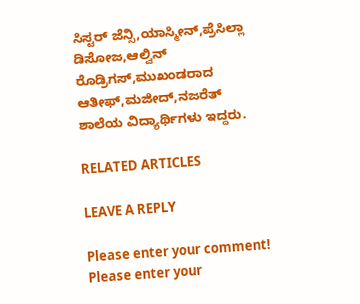ಸಿಸ್ಟರ್ ಜೆನ್ಸಿ,ಯಾಸ್ಮೀನ್,ಪ್ರೆಸಿಲ್ಲಾ ಡಿಸೋಜ,ಆಲ್ವಿನ್ ರೊಡ್ರಿಗಸ್,ಮುಖಂಡರಾದ ಆತೀಫ್,ಮಜೀದ್,ನಜರೆತ್ ಶಾಲೆಯ ವಿದ್ಯಾರ್ಥಿಗಳು ಇದ್ದರು.

RELATED ARTICLES

LEAVE A REPLY

Please enter your comment!
Please enter your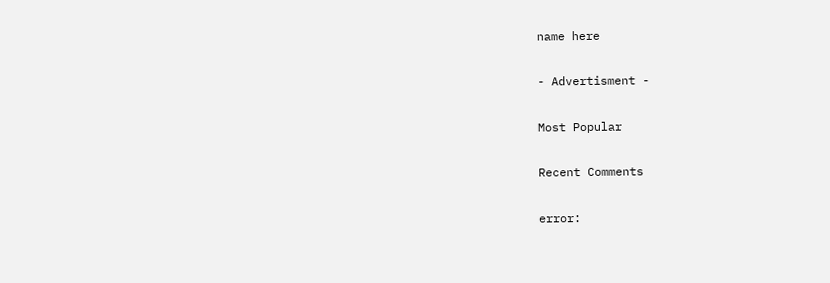name here

- Advertisment -

Most Popular

Recent Comments

error: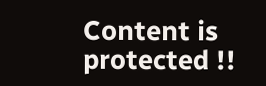Content is protected !!